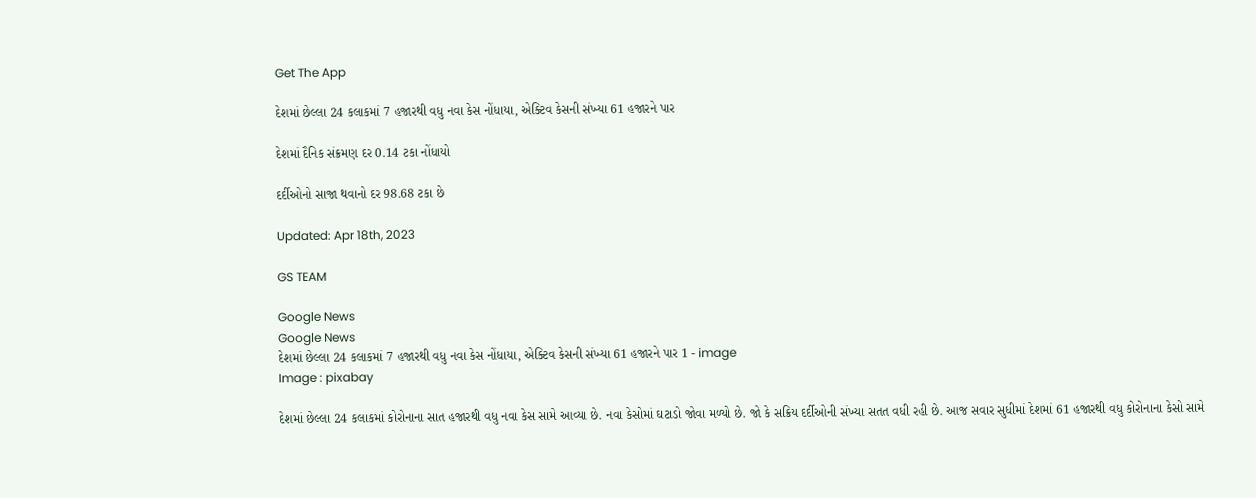Get The App

દેશમાં છેલ્લા 24 કલાકમાં 7 હજારથી વધુ નવા કેસ નોંધાયા, એક્ટિવ કેસની સંખ્યા 61 હજારને પાર

દેશમાં દૈનિક સંક્રમણ દર 0.14 ટકા નોંધાયો

દર્દીઓનો સાજા થવાનો દર 98.68 ટકા છે

Updated: Apr 18th, 2023

GS TEAM

Google News
Google News
દેશમાં છેલ્લા 24 કલાકમાં 7 હજારથી વધુ નવા કેસ નોંધાયા, એક્ટિવ કેસની સંખ્યા 61 હજારને પાર 1 - image
Image : pixabay

દેશમાં છેલ્લા 24 કલાકમાં કોરોનાના સાત હજારથી વધુ નવા કેસ સામે આવ્યા છે. નવા કેસોમાં ઘટાડો જોવા મળ્યો છે. જો કે સક્રિય દર્દીઓની સંખ્યા સતત વધી રહી છે. આજ સવાર સુધીમાં દેશમાં 61 હજારથી વધુ કોરોનાના કેસો સામે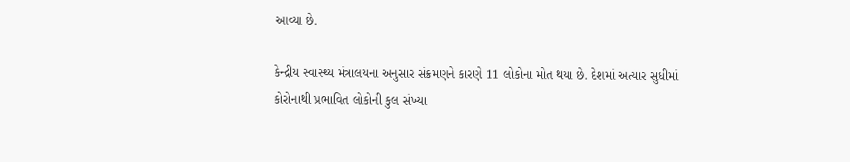આવ્યા છે.

કેન્દ્રીય સ્વાસ્થ્ય મંત્રાલયના અનુસાર સંક્રમણને કારણે 11 લોકોના મોત થયા છે. દેશમાં અત્યાર સુધીમાં કોરોનાથી પ્રભાવિત લોકોની કુલ સંખ્યા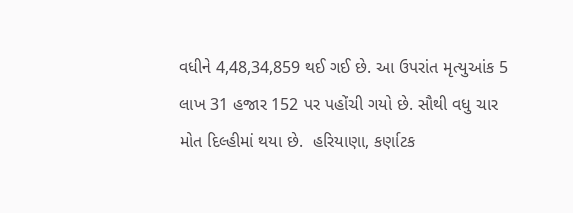વધીને 4,48,34,859 થઈ ગઈ છે. આ ઉપરાંત મૃત્યુઆંક 5 લાખ 31 હજાર 152 પર પહોંચી ગયો છે. સૌથી વધુ ચાર મોત દિલ્હીમાં થયા છે.  હરિયાણા, કર્ણાટક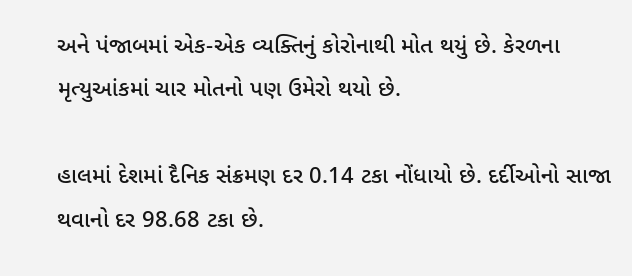અને પંજાબમાં એક-એક વ્યક્તિનું કોરોનાથી મોત થયું છે. કેરળના મૃત્યુઆંકમાં ચાર મોતનો પણ ઉમેરો થયો છે.

હાલમાં દેશમાં દૈનિક સંક્રમણ દર 0.14 ટકા નોંધાયો છે. દર્દીઓનો સાજા થવાનો દર 98.68 ટકા છે.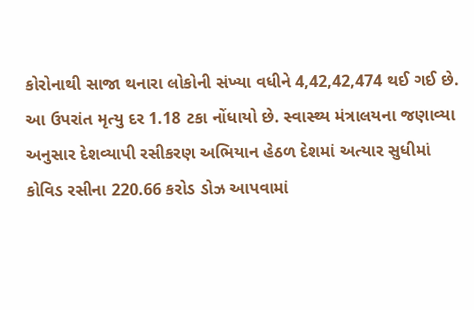કોરોનાથી સાજા થનારા લોકોની સંખ્યા વધીને 4,42,42,474 થઈ ગઈ છે. આ ઉપરાંત મૃત્યુ દર 1.18 ટકા નોંધાયો છે. સ્વાસ્થ્ય મંત્રાલયના જણાવ્યા અનુસાર દેશવ્યાપી રસીકરણ અભિયાન હેઠળ દેશમાં અત્યાર સુધીમાં કોવિડ રસીના 220.66 કરોડ ડોઝ આપવામાં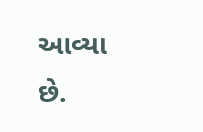આવ્યા છે.